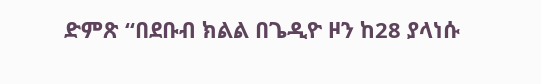ድምጽ “በደቡብ ክልል በጌዲዮ ዞን ከ28 ያላነሱ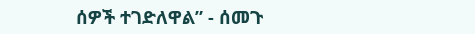ሰዎች ተገድለዋል” - ሰመጉ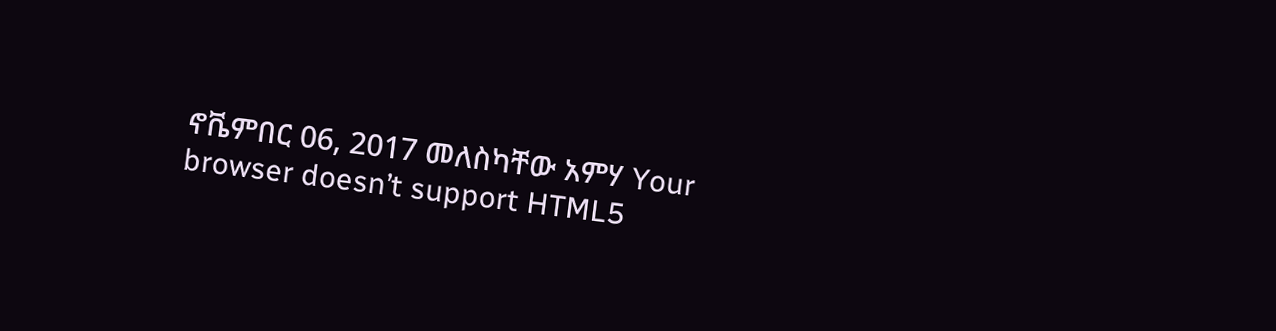ኖቬምበር 06, 2017 መለስካቸው አምሃ Your browser doesn’t support HTML5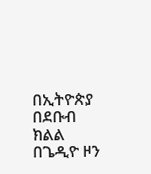በኢትዮጵያ በደቡብ ክልል በጌዲዮ ዞን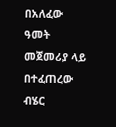በአለፈው ዓመት መጀመሪያ ላይ በተፈጠረው ብሄር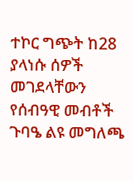ተኮር ግጭት ከ28 ያላነሱ ሰዎች መገደላቸውን የሰብዓዊ መብቶች ጉባዔ ልዩ መግለጫ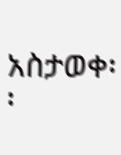አስታወቀ፡፡